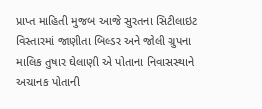પ્રાપ્ત માહિતી મુજબ આજે સુરતના સિટીલાઇટ વિસ્તારમાં જાણીતા બિલ્ડર અને જોલી ગ્રુપના માલિક તુષાર ઘેલાણી એ પોતાના નિવાસસ્થાને અચાનક પોતાની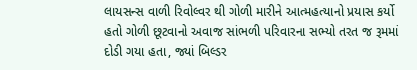લાયસન્સ વાળી રિવોલ્વર થી ગોળી મારીને આત્મહત્યાનો પ્રયાસ કર્યો હતો ગોળી છૂટવાનો અવાજ સાંભળી પરિવારના સભ્યો તરત જ રૂમમાં દોડી ગયા હતા, જ્યાં બિલ્ડર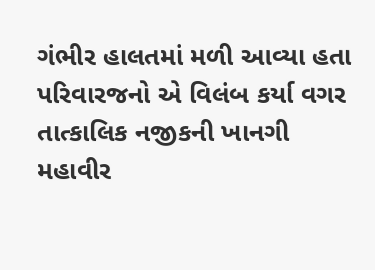ગંભીર હાલતમાં મળી આવ્યા હતા પરિવારજનો એ વિલંબ કર્યા વગર તાત્કાલિક નજીકની ખાનગી મહાવીર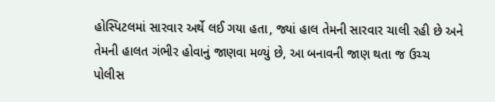હોસ્પિટલમાં સારવાર અર્થે લઈ ગયા હતા, જ્યાં હાલ તેમની સારવાર ચાલી રહી છે અને તેમની હાલત ગંભીર હોવાનું જાણવા મળ્યું છે, આ બનાવની જાણ થતા જ ઉચ્ચ પોલીસ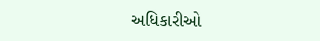અધિકારીઓ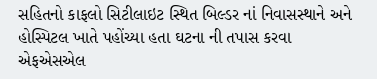સહિતનો કાફલો સિટીલાઇટ સ્થિત બિલ્ડર નાં નિવાસસ્થાને અને હોસ્પિટલ ખાતે પહોંચ્યા હતા ઘટના ની તપાસ કરવા એફએસએલ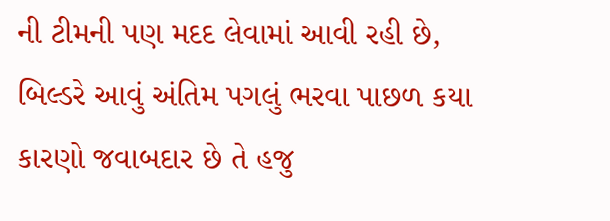ની ટીમની પણ મદદ લેવામાં આવી રહી છે, બિલ્ડરે આવું અંતિમ પગલું ભરવા પાછળ કયા કારણો જવાબદાર છે તે હજુ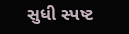સુધી સ્પષ્ટ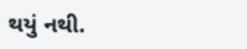થયું નથી.